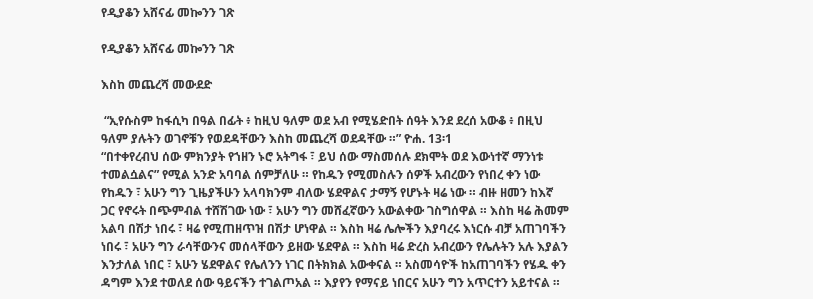የዲያቆን አሸናፊ መኰንን ገጽ

የዲያቆን አሸናፊ መኰንን ገጽ

እስከ መጨረሻ መውደድ

 “ኢየሱስም ከፋሲካ በዓል በፊት ፥ ከዚህ ዓለም ወደ አብ የሚሄድበት ሰዓት እንደ ደረሰ አውቆ ፥ በዚህ ዓለም ያሉትን ወገኖቹን የወደዳቸውን እስከ መጨረሻ ወደዳቸው ።” ዮሐ. 13፡1
“በተቀየረብህ ሰው ምክንያት የኀዘን ኑሮ አትግፋ ፣ ይህ ሰው ማስመሰሉ ደክሞት ወደ እውነተኛ ማንነቱ ተመልሷልና” የሚል አንድ አባባል ሰምቻለሁ ። የከዱን የሚመስሉን ሰዎች አብረውን የነበረ ቀን ነው የከዱን ፣ አሁን ግን ጊዜያችሁን አላባክንም ብለው ሄደዋልና ታማኝ የሆኑት ዛሬ ነው ። ብዙ ዘመን ከእኛ ጋር የኖሩት በጭምብል ተሸሽገው ነው ፣ አሁን ግን መሸፈኛውን አውልቀው ገስግሰዋል ። እስከ ዛሬ ሕመም አልባ በሽታ ነበሩ ፣ ዛሬ የሚጠዘጥዝ በሽታ ሆነዋል ። እስከ ዛሬ ሌሎችን እያባረሩ እነርሱ ብቻ አጠገባችን ነበሩ ፣ አሁን ግን ራሳቸውንና መሰላቸውን ይዘው ሄደዋል ። እስከ ዛሬ ድረስ አብረውን የሌሉትን አሉ እያልን እንታለል ነበር ፣ አሁን ሄደዋልና የሌለንን ነገር በትክክል አውቀናል ። አስመሳዮች ከአጠገባችን የሄዱ ቀን ዳግም እንደ ተወለደ ሰው ዓይናችን ተገልጦአል ። እያየን የማናይ ነበርና አሁን ግን አጥርተን አይተናል ።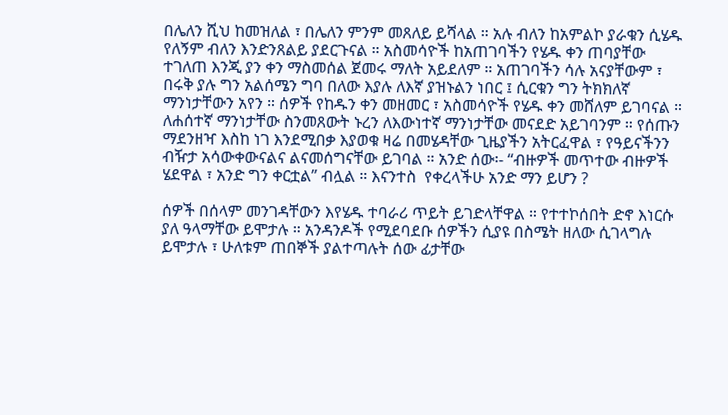በሌለን ሺህ ከመዝለል ፣ በሌለን ምንም መጸለይ ይሻላል ። አሉ ብለን ከአምልኮ ያራቁን ሲሄዱ የለኝም ብለን እንድንጸልይ ያደርጉናል ። አስመሳዮች ከአጠገባችን የሄዱ ቀን ጠባያቸው ተገለጠ እንጂ ያን ቀን ማስመሰል ጀመሩ ማለት አይደለም ። አጠገባችን ሳሉ አናያቸውም ፣ በሩቅ ያሉ ግን አልሰሜን ግባ በለው እያሉ ለእኛ ያዝኑልን ነበር ፤ ሲርቁን ግን ትክክለኛ ማንነታቸውን አየን ። ሰዎች የከዱን ቀን መዘመር ፣ አስመሳዮች የሄዱ ቀን መሸለም ይገባናል ። ለሐሰተኛ ማንነታቸው ስንመጸውት ኑረን ለእውነተኛ ማንነታቸው መናደድ አይገባንም ። የሰጡን ማደንዘዣ እስከ ነገ እንደሚበቃ እያወቁ ዛሬ በመሄዳቸው ጊዜያችን አትርፈዋል ፣ የዓይናችንን ብዥታ አሳውቀውናልና ልናመሰግናቸው ይገባል ። አንድ ሰው፡- “ብዙዎች መጥተው ብዙዎች ሄደዋል ፣ አንድ ግን ቀርቷል” ብሏል ። እናንተስ  የቀረላችሁ አንድ ማን ይሆን ?

ሰዎች በሰላም መንገዳቸውን እየሄዱ ተባራሪ ጥይት ይገድላቸዋል ። የተተኮሰበት ድኖ እነርሱ ያለ ዓላማቸው ይሞታሉ ። አንዳንዶች የሚደባደቡ ሰዎችን ሲያዩ በስሜት ዘለው ሲገላግሉ ይሞታሉ ፣ ሁለቱም ጠበኞች ያልተጣሉት ሰው ፊታቸው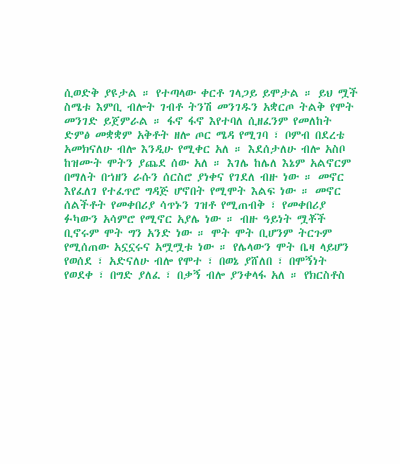ሲወድቅ ያዩታል ። የተጣላው ቀርቶ ገላጋይ ይሞታል ። ይህ ሟች ስሜቱ እምቢ ብሎት ገብቶ ትንሽ መንገዱን አቋርጦ ትልቅ የሞት መንገድ ይጀምራል ። ፋኖ ፋኖ እየተባለ ሲዘፈንም የመለከት ድምፅ መቋቋም አቅቶት ዘሎ ጦር ሜዳ የሚገባ ፣ ቦምብ በደረቴ አመክናለሁ ብሎ እንዲሁ የሚቀር አለ ። እደሰታለሁ ብሎ አስቦ ከዝሙት ሞትን ያጨደ ሰው አለ ። እገሌ ከሌለ እኔም አልኖርም በማለት በኀዘን ራሱን ሰርስሮ ያነቀና የገደለ ብዙ ነው ። መኖር እየፈለገ የተፈጥሮ ግዳጅ ሆኖበት የሚሞት እልፍ ነው ። መኖር ሰልችቶት የመቀበሪያ ሳጥኑን ገዝቶ የሚጠብቅ ፣ የመቀበሪያ ፉካውን አሳምሮ የሚኖር አያሌ ነው ። ብዙ ዓይነት ሟቾች ቢኖሩም ሞት ግን አንድ ነው ። ሞት ሞት ቢሆንም ትርጉም የሚሰጠው አኗኗሩና አሟሟቱ ነው ። የሌላውን ሞት ቤዛ ላይሆን የወሰደ ፣ አድናለሁ ብሎ የሞተ ፣ በወኔ ያሸለበ ፣ በሞኝነት የወደቀ ፣ በግድ ያለፈ ፣ በቃኝ ብሎ ያንቀላፋ አለ ። የክርስቶስ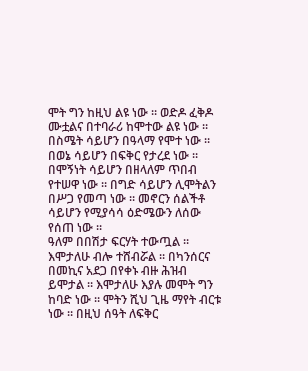ሞት ግን ከዚህ ልዩ ነው ። ወድዶ ፈቅዶ ሙቷልና በተባራሪ ከሞተው ልዩ ነው ። በስሜት ሳይሆን በዓላማ የሞተ ነው ። በወኔ ሳይሆን በፍቅር የታረደ ነው ። በሞኝነት ሳይሆን በዘላለም ጥበብ የተሠዋ ነው ። በግድ ሳይሆን ሊሞትልን በሥጋ የመጣ ነው ። መኖርን ሰልችቶ ሳይሆን የሚያሳሳ ዕድሜውን ለሰው የሰጠ ነው ።
ዓለም በበሽታ ፍርሃት ተውጧል ። እሞታለሁ ብሎ ተሸብሯል ። በካንሰርና በመኪና አደጋ በየቀኑ ብዙ ሕዝብ ይሞታል ። እሞታለሁ እያሉ መሞት ግን ከባድ ነው ። ሞትን ሺህ ጊዜ ማየት ብርቱ ነው ። በዚህ ሰዓት ለፍቅር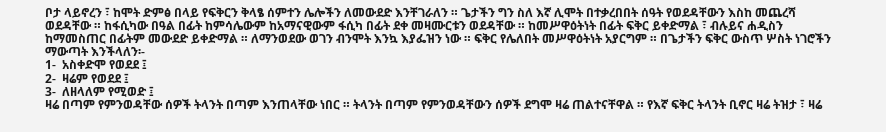ቦታ ላይኖረን ፣ ከሞት ድምፅ በላይ የፍቅርን ቅላፄ ሰምተን ሌሎችን ለመውደድ እንቸገራለን ። ጌታችን ግን ስለ እኛ ሊሞት በተቃረበበት ሰዓት የወደዳቸውን እስከ መጨረሻ ወደዳቸው ። ከፋሲካው በዓል በፊት ከምሳሌውም ከአማናዊውም ፋሲካ በፊት ደቀ መዛሙርቱን ወደዳቸው ። ከመሥዋዕትነት በፊት ፍቅር ይቀድማል ፣ ብሉይና ሐዲስን ከማመስጠር በፊትም መውደድ ይቀድማል ። ለማንወደው ወገን ብንሞት እንኳ እያፌዝን ነው ። ፍቅር የሌለበት መሥዋዕትነት አያርግም ። በጌታችን ፍቅር ውስጥ ሦስት ነገሮችን ማውጣት እንችላለን፡-
1-  አስቀድሞ የወደደ ፤
2-  ዛሬም የወደደ ፤
3-  ለዘላለም የሚወድ ፤
ዛሬ በጣም የምንወዳቸው ሰዎች ትላንት በጣም እንጠላቸው ነበር ። ትላንት በጣም የምንወዳቸውን ሰዎች ደግሞ ዛሬ ጠልተናቸዋል ። የእኛ ፍቅር ትላንት ቢኖር ዛሬ ትዝታ ፣ ዛሬ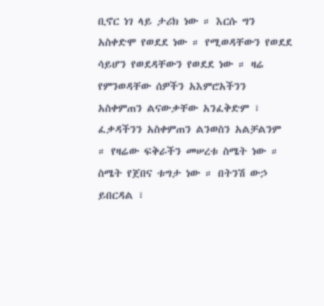ቢኖር ነገ ላይ ታሪክ ነው ። እርሱ ግን አስቀድሞ የወደደ ነው ። የሚወዳቸውን የወደደ ሳይሆን የወደዳቸውን የወደደ ነው ። ዛሬ የምንወዳቸው ሰዎችን አእምሮአችንን አስቀምጠን ልናውቃቸው አንፈቅድም ፣ ፈቃዳችንን አስቀምጠን ልንወስን አልቻልንም ። የዛሬው ፍቅራችን መሠረቱ ስሜት ነው ። ስሜት የጀበና ቱግታ ነው ። በትንሽ ውኃ ይበርዳል ፣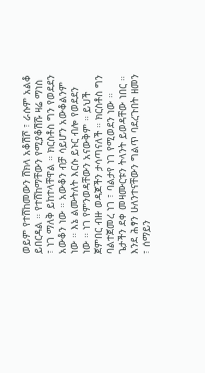ወይም የተሸከመውን ሸክላ አቆሽሾ ፣ ራሱም አልቆ ይበርዳል ። የተሸከማቸውን የሚያቆሽሹ ዛሬ ማነስ ፣ ነገ ማለቅ ይከተላቸዋል ። ክርስቶስ ግን የወደደን አውቆን ነው ። አውቆን ብቻ ሳይሆን አውቆልንም ነው ። እኔ ልሙትለት እርሱ ይኑር ብሎ የወደደን ነው ። ነገ የምንወዳቸውን አናውቅም ። ይህች ጀምበር ብዙ ወዳጆችን ታሳጣናለች ። ክርስቶስ ግን ባልተጀመረ ነገ ፣ ባልታየ ነገ የሚወደን ነው ። ጌታችን ደቀ መዛሙርቱን ትላንት ይወዳቸው ነበር ። እንደ ሕፃን ሁለንተናቸውን ግልጥ ባደረጉበት ዘመን ፣ ሰማይን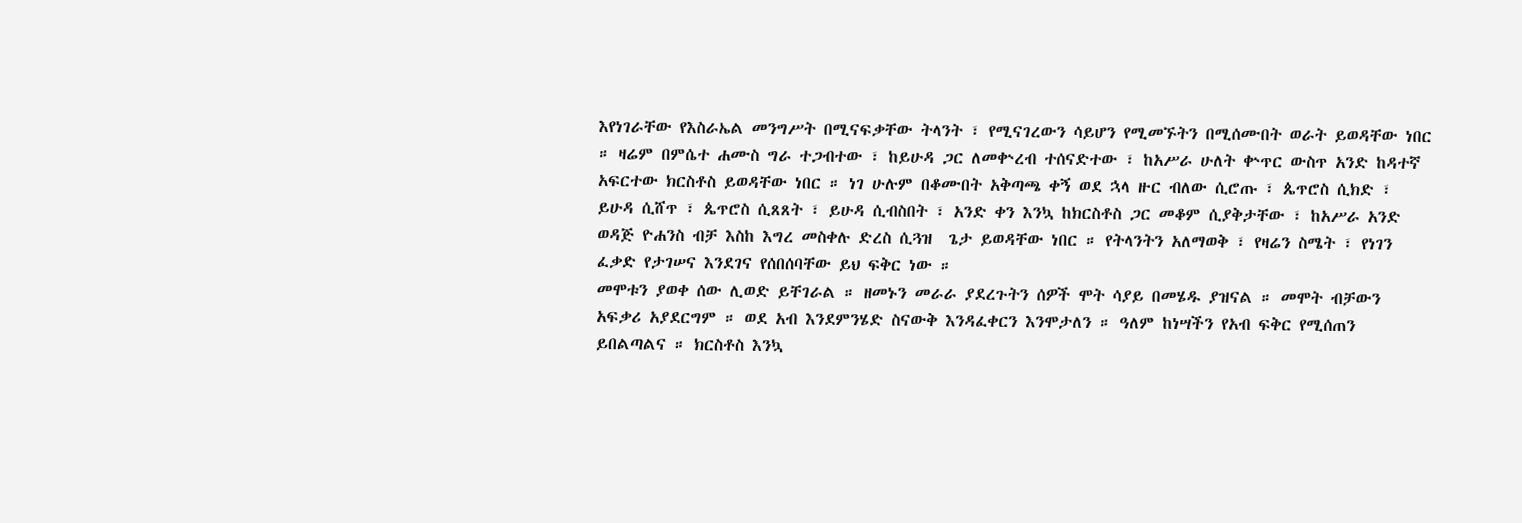እየነገራቸው የእስራኤል መንግሥት በሚናፍቃቸው ትላንት ፣ የሚናገረውን ሳይሆን የሚመኙትን በሚሰሙበት ወራት ይወዳቸው ነበር ። ዛሬም በምሴተ ሐሙስ ግራ ተጋብተው ፣ ከይሁዳ ጋር ለመቍረብ ተሰናድተው ፣ ከአሥራ ሁለት ቍጥር ውስጥ አንድ ከዳተኛ አፍርተው ክርስቶስ ይወዳቸው ነበር ። ነገ ሁሉም በቆሙበት አቅጣጫ ቀኝ ወደ ኋላ ዙር ብለው ሲሮጡ ፣ ጴጥሮስ ሲክድ ፣ ይሁዳ ሲሸጥ ፣ ጴጥሮስ ሲጸጸት ፣ ይሁዳ ሲብስበት ፣ አንድ ቀን እንኳ ከክርስቶስ ጋር መቆም ሲያቅታቸው ፣ ከአሥራ አንድ ወዳጅ ዮሐንስ ብቻ እስከ እግረ መስቀሉ ድረስ ሲጓዝ  ጌታ ይወዳቸው ነበር ። የትላንትን አለማወቅ ፣ የዛሬን ስሜት ፣ የነገን ፈቃድ የታገሠና እንደገና የሰበሰባቸው ይህ ፍቅር ነው ።
መሞቱን ያወቀ ሰው ሊወድ ይቸገራል ። ዘመኑን መራራ ያደረጉትን ሰዎች ሞት ሳያይ በመሄዱ ያዝናል ። መሞት ብቻውን አፍቃሪ አያደርግም ። ወደ አብ እንደምንሄድ ስናውቅ እንዳፈቀርን እንሞታለን ። ዓለም ከነሣችን የአብ ፍቅር የሚሰጠን ይበልጣልና ። ክርስቶስ እንኳ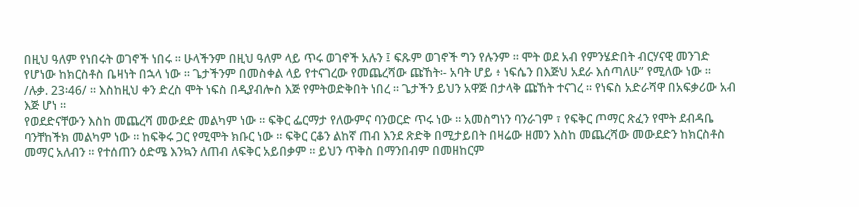በዚህ ዓለም የነበሩት ወገኖች ነበሩ ። ሁላችንም በዚህ ዓለም ላይ ጥሩ ወገኖች አሉን ፤ ፍጹም ወገኖች ግን የሉንም ። ሞት ወደ አብ የምንሄድበት ብርሃናዊ መንገድ የሆነው ከክርስቶስ ቤዛነት በኋላ ነው ። ጌታችንም በመስቀል ላይ የተናገረው የመጨረሻው ጩኸት፡- አባት ሆይ ፥ ነፍሴን በእጅህ አደራ እሰጣለሁ” የሚለው ነው ። /ሉቃ. 23፡46/ ። እስከዚህ ቀን ድረስ ሞት ነፍስ በዲያብሎስ እጅ የምትወድቅበት ነበረ ። ጌታችን ይህን አዋጅ በታላቅ ጩኸት ተናገረ ። የነፍስ አድራሻዋ በአፍቃሪው አብ እጅ ሆነ ።
የወደድናቸውን እስከ መጨረሻ መውደድ መልካም ነው ። ፍቅር ፌርማታ የለውምና ባንወርድ ጥሩ ነው ። አመስግነን ባንራገም ፣ የፍቅር ጦማር ጽፈን የሞት ደብዳቤ ባንቸከችክ መልካም ነው ። ከፍቅሩ ጋር የሚሞት ክቡር ነው ። ፍቅር ርቆን ልከኛ ጠብ እንደ ጽድቅ በሚታይበት በዛሬው ዘመን እስከ መጨረሻው መውደድን ከክርስቶስ መማር አለብን ። የተሰጠን ዕድሜ እንኳን ለጠብ ለፍቅር አይበቃም ። ይህን ጥቅስ በማንበብም በመዘከርም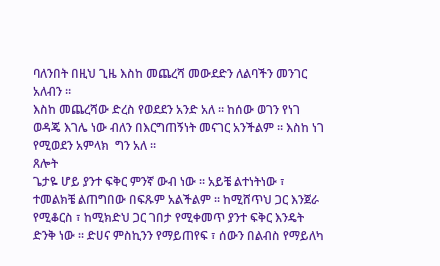ባለንበት በዚህ ጊዜ እስከ መጨረሻ መውደድን ለልባችን መንገር አለብን ።
እስከ መጨረሻው ድረስ የወደደን አንድ አለ ። ከሰው ወገን የነገ ወዳጄ እገሌ ነው ብለን በእርግጠኝነት መናገር አንችልም ። እስከ ነገ የሚወደን አምላክ  ግን አለ ።
ጸሎት
ጌታዬ ሆይ ያንተ ፍቅር ምንኛ ውብ ነው ። አይቼ ልተነትነው ፣ ተመልክቼ ልጠግበው በፍጹም አልችልም ። ከሚሸጥህ ጋር እንጀራ የሚቆርስ ፣ ከሚክድህ ጋር ገበታ የሚቀመጥ ያንተ ፍቅር እንዴት ድንቅ ነው ። ድሀና ምስኪንን የማይጠየፍ ፣ ሰውን በልብስ የማይለካ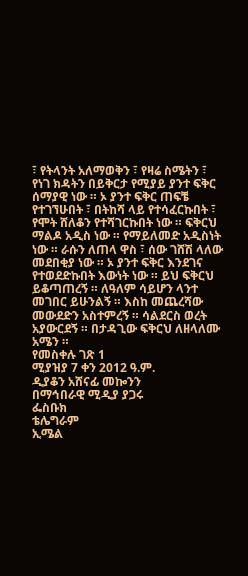፣ የትላንት አለማወቅን ፣ የዛሬ ስሜትን ፣ የነገ ክዳትን በይቅርታ የሚያይ ያንተ ፍቅር ሰማያዊ ነው ። ኦ ያንተ ፍቅር ጠፍቼ የተገኘሁበት ፣ በትከሻ ላይ የተሳፈርኩበት ፣ የሞት ሸለቆን የተሻገርኩበት ነው ። ፍቅርህ ማልዶ አዲስ ነው ። የማይለመድ አዲስነት ነው ። ራሱን ለጠላ ዋስ ፣ ሰው ገሸሽ ላለው መደበቂያ ነው ። ኦ ያንተ ፍቅር እንደገና የተወደድኩበት እውነት ነው ። ይህ ፍቅርህ ይቆጣጠረኝ ። ለዓለም ሳይሆን ላንተ መገበር ይሁንልኝ ። እስከ መጨረሻው መውደድን አስተምረኝ ። ሳልደርስ ወረት አያውርደኝ ። በታዳጊው ፍቅርህ ለዘላለሙ አሜን ።
የመስቀሉ ገጽ 1
ሚያዝያ 7 ቀን 2012 ዓ.ም.
ዲያቆን አሸናፊ መኰንን
በማኅበራዊ ሚዲያ ያጋሩ
ፌስቡክ
ቴሌግራም
ኢሜል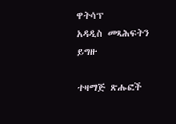ዋትሳፕ
አዳዲስ መጻሕፍትን ይግዙ

ተዛማጅ ጽሑፎች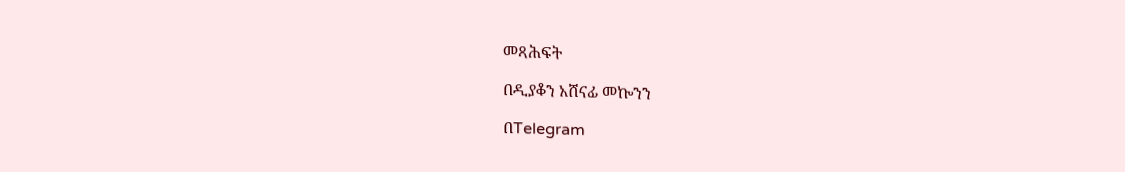መጻሕፍት

በዲያቆን አሸናፊ መኰንን

በTelegram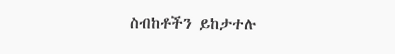ስብከቶችን ይከታተሉ